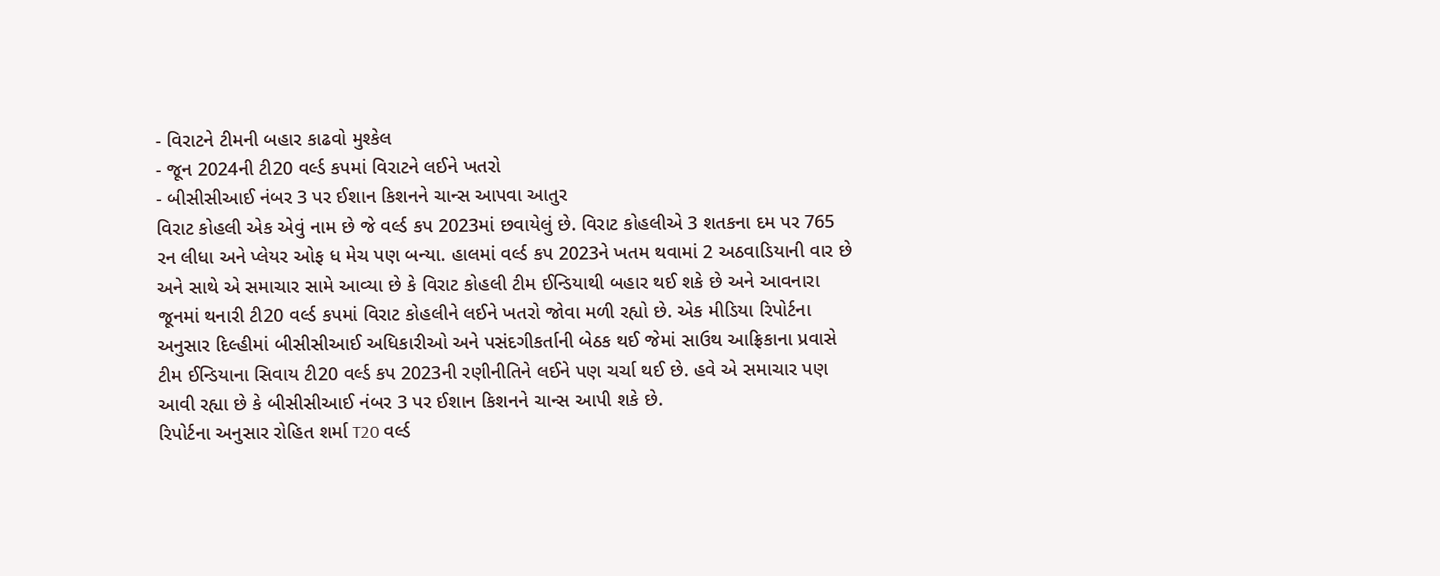- વિરાટને ટીમની બહાર કાઢવો મુશ્કેલ
- જૂન 2024ની ટી20 વર્લ્ડ કપમાં વિરાટને લઈને ખતરો
- બીસીસીઆઈ નંબર 3 પર ઈશાન કિશનને ચાન્સ આપવા આતુર
વિરાટ કોહલી એક એવું નામ છે જે વર્લ્ડ કપ 2023માં છવાયેલું છે. વિરાટ કોહલીએ 3 શતકના દમ પર 765 રન લીધા અને પ્લેયર ઓફ ધ મેચ પણ બન્યા. હાલમાં વર્લ્ડ કપ 2023ને ખતમ થવામાં 2 અઠવાડિયાની વાર છે અને સાથે એ સમાચાર સામે આવ્યા છે કે વિરાટ કોહલી ટીમ ઈન્ડિયાથી બહાર થઈ શકે છે અને આવનારા જૂનમાં થનારી ટી20 વર્લ્ડ કપમાં વિરાટ કોહલીને લઈને ખતરો જોવા મળી રહ્યો છે. એક મીડિયા રિપોર્ટના અનુસાર દિલ્હીમાં બીસીસીઆઈ અધિકારીઓ અને પસંદગીકર્તાની બેઠક થઈ જેમાં સાઉથ આફ્રિકાના પ્રવાસે ટીમ ઈન્ડિયાના સિવાય ટી20 વર્લ્ડ કપ 2023ની રણીનીતિને લઈને પણ ચર્ચા થઈ છે. હવે એ સમાચાર પણ આવી રહ્યા છે કે બીસીસીઆઈ નંબર 3 પર ઈશાન કિશનને ચાન્સ આપી શકે છે.
રિપોર્ટના અનુસાર રોહિત શર્મા T20 વર્લ્ડ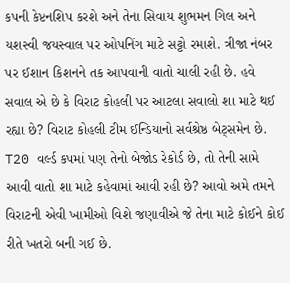કપની કેપ્ટનશિપ કરશે અને તેના સિવાય શુભમન ગિલ અને યશસ્વી જયસ્વાલ પર ઓપનિંગ માટે સટ્ટો રમાશે. ત્રીજા નંબર પર ઈશાન કિશનને તક આપવાની વાતો ચાલી રહી છે. હવે સવાલ એ છે કે વિરાટ કોહલી પર આટલા સવાલો શા માટે થઈ રહ્યા છે? વિરાટ કોહલી ટીમ ઈન્ડિયાનો સર્વશ્રેષ્ઠ બેટ્સમેન છે. T20 વર્લ્ડ કપમાં પણ તેનો બેજોડ રેકોર્ડ છે, તો તેની સામે આવી વાતો શા માટે કહેવામાં આવી રહી છે? આવો અમે તમને વિરાટની એવી ખામીઓ વિશે જણાવીએ જે તેના માટે કોઈને કોઈ રીતે ખતરો બની ગઈ છે.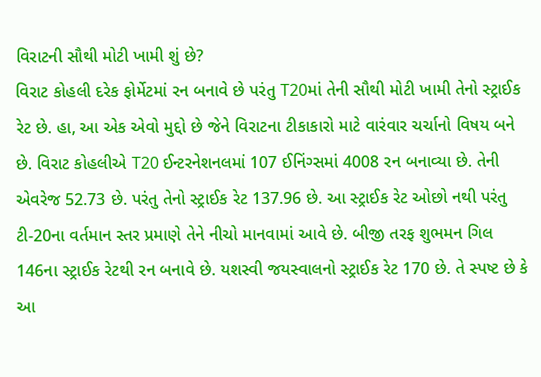વિરાટની સૌથી મોટી ખામી શું છે?
વિરાટ કોહલી દરેક ફોર્મેટમાં રન બનાવે છે પરંતુ T20માં તેની સૌથી મોટી ખામી તેનો સ્ટ્રાઈક રેટ છે. હા, આ એક એવો મુદ્દો છે જેને વિરાટના ટીકાકારો માટે વારંવાર ચર્ચાનો વિષય બને છે. વિરાટ કોહલીએ T20 ઈન્ટરનેશનલમાં 107 ઈનિંગ્સમાં 4008 રન બનાવ્યા છે. તેની એવરેજ 52.73 છે. પરંતુ તેનો સ્ટ્રાઈક રેટ 137.96 છે. આ સ્ટ્રાઈક રેટ ઓછો નથી પરંતુ ટી-20ના વર્તમાન સ્તર પ્રમાણે તેને નીચો માનવામાં આવે છે. બીજી તરફ શુભમન ગિલ 146ના સ્ટ્રાઈક રેટથી રન બનાવે છે. યશસ્વી જયસ્વાલનો સ્ટ્રાઈક રેટ 170 છે. તે સ્પષ્ટ છે કે આ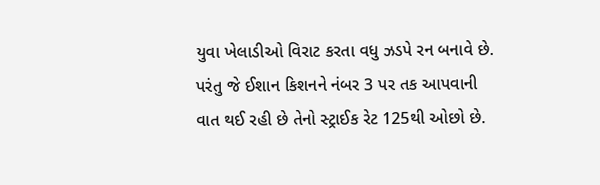યુવા ખેલાડીઓ વિરાટ કરતા વધુ ઝડપે રન બનાવે છે. પરંતુ જે ઈશાન કિશનને નંબર 3 પર તક આપવાની વાત થઈ રહી છે તેનો સ્ટ્રાઈક રેટ 125થી ઓછો છે.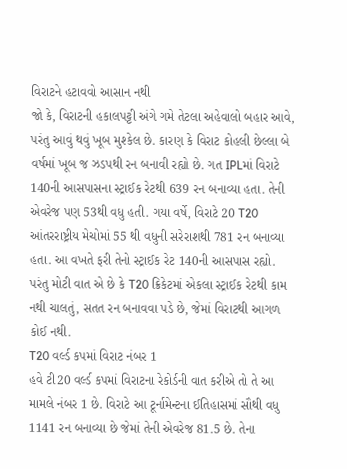વિરાટને હટાવવો આસાન નથી
જો કે, વિરાટની હકાલપટ્ટી અંગે ગમે તેટલા અહેવાલો બહાર આવે, પરંતુ આવું થવું ખૂબ મુશ્કેલ છે. કારણ કે વિરાટ કોહલી છેલ્લા બે વર્ષમાં ખૂબ જ ઝડપથી રન બનાવી રહ્યો છે. ગત IPLમાં વિરાટે 140ની આસપાસના સ્ટ્રાઈક રેટથી 639 રન બનાવ્યા હતા. તેની એવરેજ પણ 53થી વધુ હતી. ગયા વર્ષે, વિરાટે 20 T20 આંતરરાષ્ટ્રીય મેચોમાં 55 થી વધુની સરેરાશથી 781 રન બનાવ્યા હતા. આ વખતે ફરી તેનો સ્ટ્રાઈક રેટ 140ની આસપાસ રહ્યો. પરંતુ મોટી વાત એ છે કે T20 ક્રિકેટમાં એકલા સ્ટ્રાઈક રેટથી કામ નથી ચાલતું, સતત રન બનાવવા પડે છે, જેમાં વિરાટથી આગળ કોઈ નથી.
T20 વર્લ્ડ કપમાં વિરાટ નંબર 1
હવે ટી20 વર્લ્ડ કપમાં વિરાટના રેકોર્ડની વાત કરીએ તો તે આ મામલે નંબર 1 છે. વિરાટે આ ટૂર્નામેન્ટના ઈતિહાસમાં સૌથી વધુ 1141 રન બનાવ્યા છે જેમાં તેની એવરેજ 81.5 છે. તેના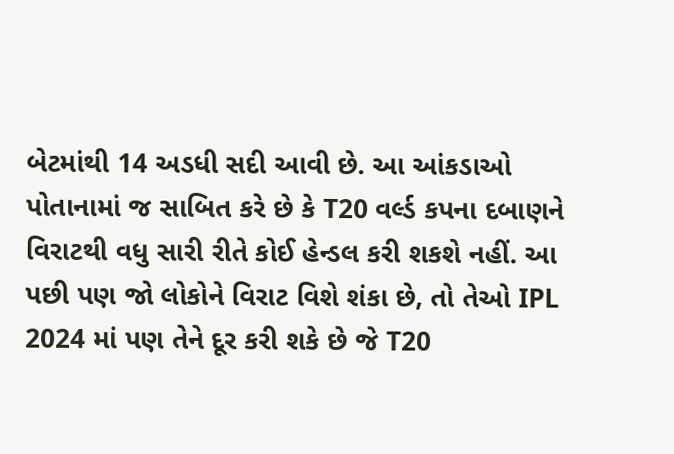બેટમાંથી 14 અડધી સદી આવી છે. આ આંકડાઓ પોતાનામાં જ સાબિત કરે છે કે T20 વર્લ્ડ કપના દબાણને વિરાટથી વધુ સારી રીતે કોઈ હેન્ડલ કરી શકશે નહીં. આ પછી પણ જો લોકોને વિરાટ વિશે શંકા છે, તો તેઓ IPL 2024 માં પણ તેને દૂર કરી શકે છે જે T20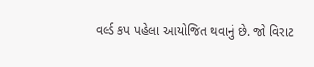વર્લ્ડ કપ પહેલા આયોજિત થવાનું છે. જો વિરાટ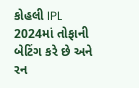કોહલી IPL 2024માં તોફાની બેટિંગ કરે છે અને રન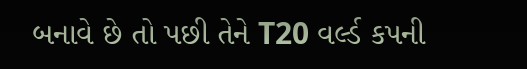બનાવે છે તો પછી તેને T20 વર્લ્ડ કપની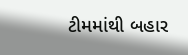ટીમમાંથી બહાર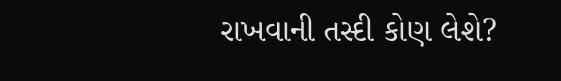રાખવાની તસ્દી કોણ લેશે?